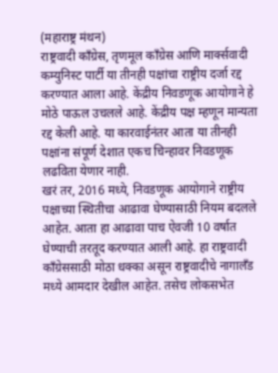(महाराष्ट्र मंथन)
राष्ट्रवादी काँग्रेस, तृणमूल काँग्रेस आणि मार्क्सवादी कम्युनिस्ट पार्टी या तीनही पक्षांचा राष्ट्रीय दर्जा रद्द करण्यात आला आहे. केंद्रीय निवडणूक आयोगाने हे मोठे पाऊल उचलले आहे. केंद्रीय पक्ष म्हणून मान्यता रद्द केली आहे. या कारवाईनंतर आता या तीनही पक्षांना संपूर्ण देशात एकच चिन्हावर निवडणूक लढविता येणार नाही.
खरं तर, 2016 मध्ये, निवडणूक आयोगाने राष्ट्रीय पक्षाच्या स्थितीचा आढावा घेण्यासाठी नियम बदलले आहेत. आता हा आढावा पाच ऐवजी 10 वर्षात घेण्याची तरतूद करण्यात आली आहे. हा राष्ट्रवादी काँग्रेससाठी मोठा धक्का असून राष्ट्रवादीचे नागालँड मध्ये आमदार देखील आहेत. तसेच लोकसभेत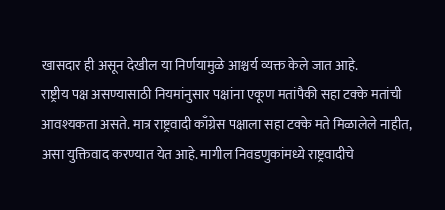खासदार ही असून देखील या निर्णयामुळे आश्चर्य व्यक्त केले जात आहे.
राष्ट्रीय पक्ष असण्यासाठी नियमांनुसार पक्षांना एकूण मतांपैकी सहा टक्के मतांची आवश्यकता असते. मात्र राष्ट्रवादी काँग्रेस पक्षाला सहा टक्के मते मिळालेले नाहीत, असा युक्तिवाद करण्यात येत आहे. मागील निवडणुकांमध्ये राष्ट्रवादीचे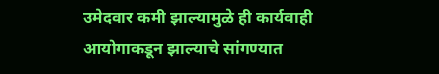उमेदवार कमी झाल्यामुळे ही कार्यवाही आयोगाकडून झाल्याचे सांगण्यात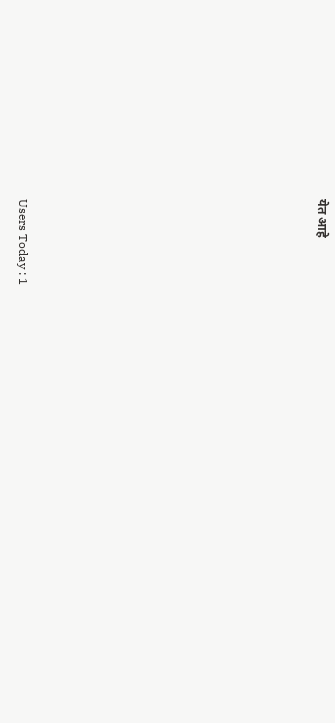येत आहे












Users Today : 1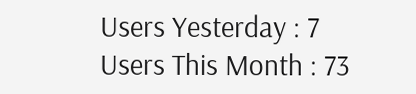Users Yesterday : 7
Users This Month : 73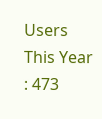Users This Year : 473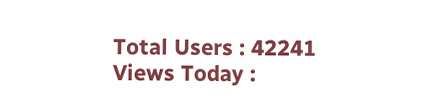Total Users : 42241
Views Today :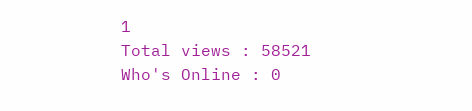1
Total views : 58521
Who's Online : 0